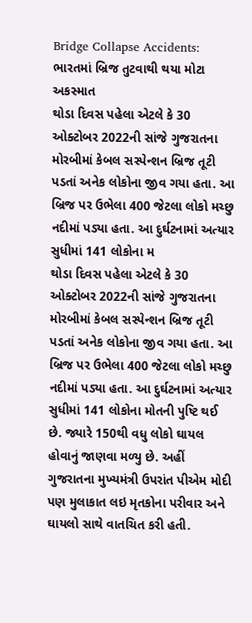Bridge Collapse Accidents: ભારતમાં બ્રિજ તુટવાથી થયા મોટા અકસ્માત
થોડા દિવસ પહેલા એટલે કે 30 ઓક્ટોબર 2022ની સાંજે ગુજરાતના મોરબીમાં કેબલ સસ્પેન્શન બ્રિજ તૂટી પડતાં અનેક લોકોના જીવ ગયા હતા. આ બ્રિજ પર ઉભેલા 400 જેટલા લોકો મચ્છુ નદીમાં પડ્યા હતા. આ દુર્ઘટનામાં અત્યાર સુધીમાં 141 લોકોના મ
થોડા દિવસ પહેલા એટલે કે 30 ઓક્ટોબર 2022ની સાંજે ગુજરાતના મોરબીમાં કેબલ સસ્પેન્શન બ્રિજ તૂટી પડતાં અનેક લોકોના જીવ ગયા હતા. આ બ્રિજ પર ઉભેલા 400 જેટલા લોકો મચ્છુ નદીમાં પડ્યા હતા. આ દુર્ઘટનામાં અત્યાર સુધીમાં 141 લોકોના મોતની પુષ્ટિ થઈ છે. જ્યારે 150થી વધુ લોકો ઘાયલ હોવાનું જાણવા મળ્યુ છે. અહીં ગુજરાતના મુખ્યમંત્રી ઉપરાંત પીએમ મોદી પણ મુલાકાત લઇ મૃતકોના પરીવાર અને ઘાયલો સાથે વાતચિત કરી હતી.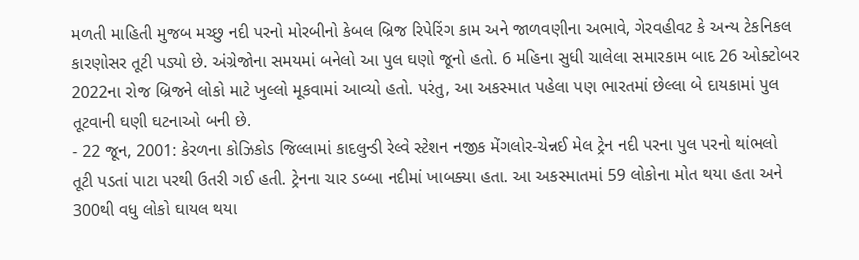મળતી માહિતી મુજબ મચ્છુ નદી પરનો મોરબીનો કેબલ બ્રિજ રિપેરિંગ કામ અને જાળવણીના અભાવે, ગેરવહીવટ કે અન્ય ટેકનિકલ કારણોસર તૂટી પડ્યો છે. અંગ્રેજોના સમયમાં બનેલો આ પુલ ઘણો જૂનો હતો. 6 મહિના સુધી ચાલેલા સમારકામ બાદ 26 ઓક્ટોબર 2022ના રોજ બ્રિજને લોકો માટે ખુલ્લો મૂકવામાં આવ્યો હતો. પરંતુ, આ અકસ્માત પહેલા પણ ભારતમાં છેલ્લા બે દાયકામાં પુલ તૂટવાની ઘણી ઘટનાઓ બની છે.
- 22 જૂન, 2001: કેરળના કોઝિકોડ જિલ્લામાં કાદલુન્ડી રેલ્વે સ્ટેશન નજીક મેંગલોર-ચેન્નઈ મેલ ટ્રેન નદી પરના પુલ પરનો થાંભલો તૂટી પડતાં પાટા પરથી ઉતરી ગઈ હતી. ટ્રેનના ચાર ડબ્બા નદીમાં ખાબક્યા હતા. આ અકસ્માતમાં 59 લોકોના મોત થયા હતા અને 300થી વધુ લોકો ઘાયલ થયા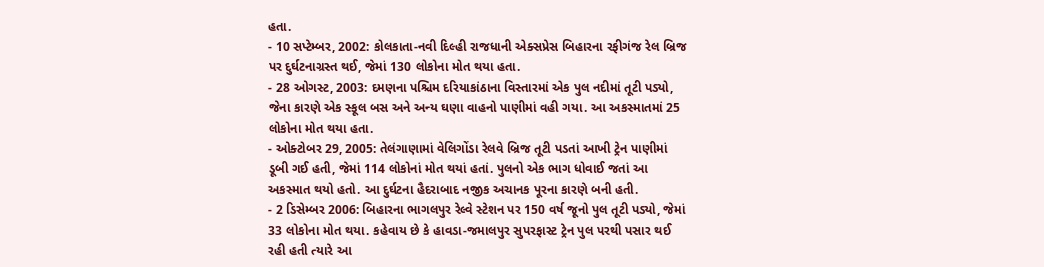હતા.
- 10 સપ્ટેમ્બર, 2002: કોલકાતા-નવી દિલ્હી રાજધાની એક્સપ્રેસ બિહારના રફીગંજ રેલ બ્રિજ પર દુર્ઘટનાગ્રસ્ત થઈ, જેમાં 130 લોકોના મોત થયા હતા.
- 28 ઓગસ્ટ, 2003: દમણના પશ્ચિમ દરિયાકાંઠાના વિસ્તારમાં એક પુલ નદીમાં તૂટી પડ્યો, જેના કારણે એક સ્કૂલ બસ અને અન્ય ઘણા વાહનો પાણીમાં વહી ગયા. આ અકસ્માતમાં 25 લોકોના મોત થયા હતા.
- ઓક્ટોબર 29, 2005: તેલંગાણામાં વેલિગોંડા રેલવે બ્રિજ તૂટી પડતાં આખી ટ્રેન પાણીમાં ડૂબી ગઈ હતી, જેમાં 114 લોકોનાં મોત થયાં હતાં. પુલનો એક ભાગ ધોવાઈ જતાં આ અકસ્માત થયો હતો. આ દુર્ઘટના હૈદરાબાદ નજીક અચાનક પૂરના કારણે બની હતી.
- 2 ડિસેમ્બર 2006: બિહારના ભાગલપુર રેલ્વે સ્ટેશન પર 150 વર્ષ જૂનો પુલ તૂટી પડ્યો, જેમાં 33 લોકોના મોત થયા. કહેવાય છે કે હાવડા-જમાલપુર સુપરફાસ્ટ ટ્રેન પુલ પરથી પસાર થઈ રહી હતી ત્યારે આ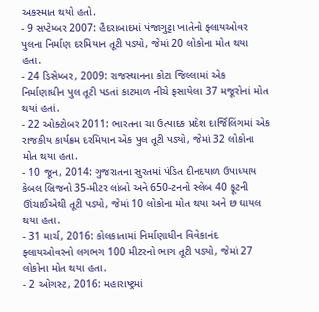અકસ્માત થયો હતો.
- 9 સપ્ટેમ્બર 2007: હૈદરાબાદમાં પંજાગુટ્ટા ખાતેનો ફ્લાયઓવર પુલના નિર્માણ દરમિયાન તૂટી પડ્યો, જેમાં 20 લોકોના મોત થયા હતા.
- 24 ડિસેમ્બર, 2009: રાજસ્થાનના કોટા જિલ્લામાં એક નિર્માણાધીન પુલ તૂટી પડતાં કાટમાળ નીચે ફસાયેલા 37 મજૂરોનાં મોત થયાં હતાં.
- 22 ઓક્ટોબર 2011: ભારતના ચા ઉત્પાદક પ્રદેશ દાર્જિલિંગમાં એક રાજકીય કાર્યક્રમ દરમિયાન એક પુલ તૂટી પડ્યો, જેમાં 32 લોકોના મોત થયા હતા.
- 10 જૂન, 2014: ગુજરાતના સુરતમાં પંડિત દીનદયાળ ઉપાધ્યાય કેબલ બ્રિજનો 35-મીટર લાંબો અને 650-ટનનો સ્લેબ 40 ફૂટની ઊંચાઈએથી તૂટી પડ્યો, જેમાં 10 લોકોના મોત થયા અને છ ઘાયલ થયા હતા.
- 31 માર્ચ, 2016: કોલકાતામાં નિર્માણાધીન વિવેકાનંદ ફ્લાયઓવરનો લગભગ 100 મીટરનો ભાગ તૂટી પડ્યો, જેમાં 27 લોકોના મોત થયા હતા.
- 2 ઓગસ્ટ, 2016: મહારાષ્ટ્રમાં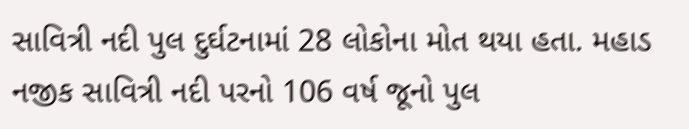સાવિત્રી નદી પુલ દુર્ઘટનામાં 28 લોકોના મોત થયા હતા. મહાડ નજીક સાવિત્રી નદી પરનો 106 વર્ષ જૂનો પુલ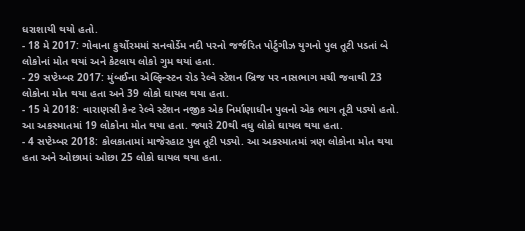ધરાશાયી થયો હતો.
- 18 મે 2017: ગોવાના કુર્ચોરમમાં સનવોર્ડેમ નદી પરનો જર્જરિત પોર્ટુગીઝ યુગનો પુલ તૂટી પડતાં બે લોકોનાં મોત થયાં અને કેટલાય લોકો ગુમ થયાં હતા.
- 29 સપ્ટેમ્બર 2017: મુંબઈના એલ્ફિન્સ્ટન રોડ રેલ્વે સ્ટેશન બ્રિજ પર નાસભાગ મચી જવાથી 23 લોકોના મોત થયા હતા અને 39 લોકો ઘાયલ થયા હતા.
- 15 મે 2018: વારાણસી કેન્ટ રેલ્વે સ્ટેશન નજીક એક નિર્માણાધીન પુલનો એક ભાગ તૂટી પડ્યો હતો. આ અકસ્માતમાં 19 લોકોના મોત થયા હતા. જ્યારે 20થી વધુ લોકો ઘાયલ થયા હતા.
- 4 સપ્ટેમ્બર 2018: કોલકાતામાં માજેરહાટ પુલ તૂટી પડ્યો. આ અકસ્માતમાં ત્રણ લોકોના મોત થયા હતા અને ઓછામાં ઓછા 25 લોકો ઘાયલ થયા હતા.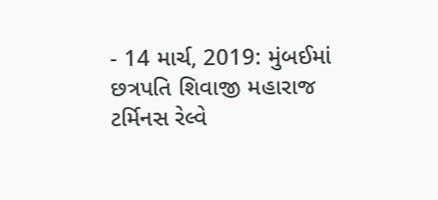- 14 માર્ચ, 2019: મુંબઈમાં છત્રપતિ શિવાજી મહારાજ ટર્મિનસ રેલ્વે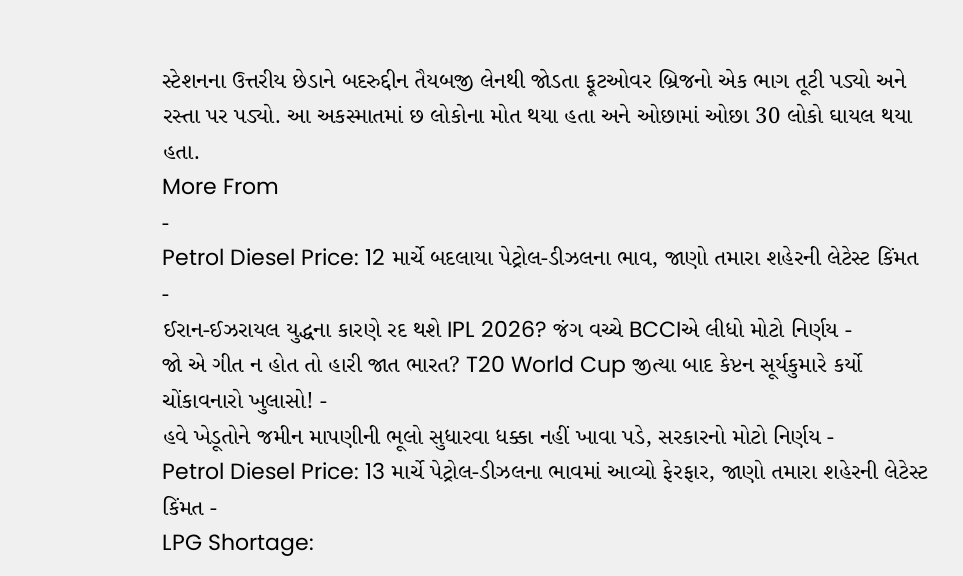સ્ટેશનના ઉત્તરીય છેડાને બદરુદ્દીન તૈયબજી લેનથી જોડતા ફૂટઓવર બ્રિજનો એક ભાગ તૂટી પડ્યો અને રસ્તા પર પડ્યો. આ અકસ્માતમાં છ લોકોના મોત થયા હતા અને ઓછામાં ઓછા 30 લોકો ઘાયલ થયા હતા.
More From
-
Petrol Diesel Price: 12 માર્ચે બદલાયા પેટ્રોલ-ડીઝલના ભાવ, જાણો તમારા શહેરની લેટેસ્ટ કિંમત -
ઈરાન-ઈઝરાયલ યુદ્ધના કારણે રદ થશે IPL 2026? જંગ વચ્ચે BCCIએ લીધો મોટો નિર્ણય -
જો એ ગીત ન હોત તો હારી જાત ભારત? T20 World Cup જીત્યા બાદ કેપ્ટન સૂર્યકુમારે કર્યો ચોંકાવનારો ખુલાસો! -
હવે ખેડૂતોને જમીન માપણીની ભૂલો સુધારવા ધક્કા નહીં ખાવા પડે, સરકારનો મોટો નિર્ણય -
Petrol Diesel Price: 13 માર્ચે પેટ્રોલ-ડીઝલના ભાવમાં આવ્યો ફેરફાર, જાણો તમારા શહેરની લેટેસ્ટ કિંમત -
LPG Shortage: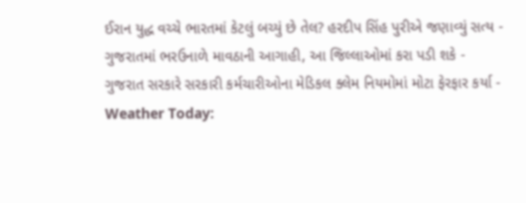ઈરાન યુદ્ધ વચ્ચે ભારતમાં કેટલું બચ્યું છે તેલ? હરદીપ સિંહ પુરીએ જણાવ્યું સત્ય -
ગુજરાતમાં ભરઉનાળે માવઠાની આગાહી, આ જિલ્લાઓમાં કરા પડી શકે -
ગુજરાત સરકારે સરકારી કર્મચારીઓના મેડિકલ ક્લેમ નિયમોમાં મોટા ફેરફાર કર્યા -
Weather Today: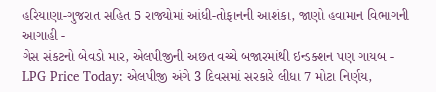હરિયાણા-ગુજરાત સહિત 5 રાજ્યોમાં આંધી-તોફાનની આશંકા, જાણો હવામાન વિભાગની આગાહી -
ગેસ સંકટનો બેવડો માર, એલપીજીની અછત વચ્ચે બજારમાંથી ઇન્ડક્શન પણ ગાયબ -
LPG Price Today: એલપીજી અંગે 3 દિવસમાં સરકારે લીધા 7 મોટા નિર્ણય,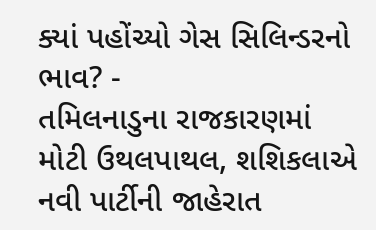ક્યાં પહોંચ્યો ગેસ સિલિન્ડરનો ભાવ? -
તમિલનાડુના રાજકારણમાં મોટી ઉથલપાથલ, શશિકલાએ નવી પાર્ટીની જાહેરાત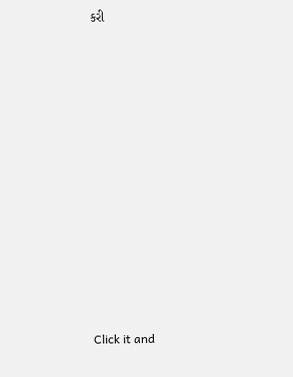કરી












Click it and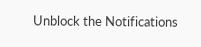Unblock the Notifications